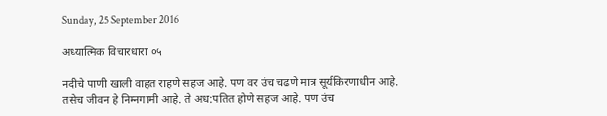Sunday, 25 September 2016

अध्यात्मिक विचारधारा ०५

नदीचे पाणी खाली वाहत राहणे सहज आहे. पण वर उंच चढणे मात्र सूर्यकिरणाधीन आहे. तसेच जीवन हे निम्नगामी आहे. ते अध:पतित होणे सहज आहे. पण उंच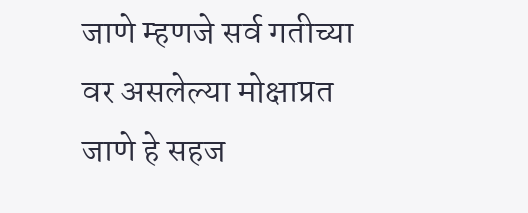जाणे म्हणजे सर्व गतीच्या वर असलेल्या मोक्षाप्रत जाणे हे सहज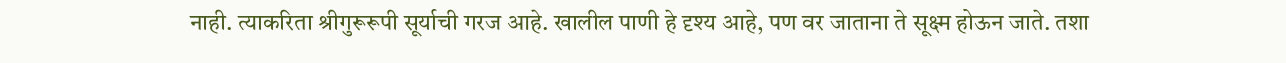नाही. त्याकरिता श्रीगुरूरूपी सूर्याची गरज आहे. खालील पाणी हे दृश्य आहे, पण वर जाताना ते सूक्ष्म होऊन जाते. तशा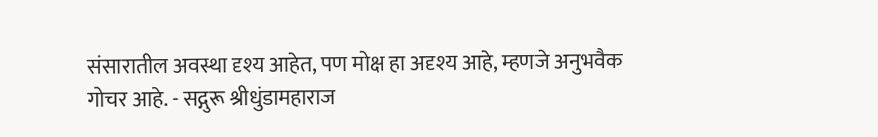संसारातील अवस्था दृश्य आहेत, पण मोक्ष हा अदृश्य आहे, म्हणजे अनुभवैक गोचर आहे. - सद्गुरू श्रीधुंडामहाराज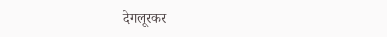देगलूरकर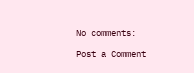No comments:

Post a Comment